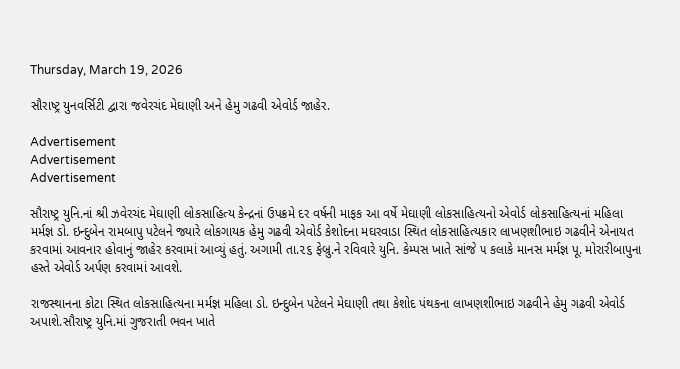Thursday, March 19, 2026

સૌરાષ્ટ્ર યુનવર્સિટી દ્વારા જવેરચંદ મેઘાણી અને હેમુ ગઢવી એવોર્ડ જાહેર.

Advertisement
Advertisement
Advertisement

સૌરાષ્ટ્ર યુનિ.નાં શ્રી ઝવેરચંદ મેઘાણી લોકસાહિત્ય કેન્દ્રનાં ઉપક્રમે દર વર્ષની માફક આ વર્ષે મેઘાણી લોકસાહિત્યનો એવોર્ડ લોકસાહિત્યનાં મહિલા મર્મજ્ઞ ડો. ઇન્દુબેન રામબાપુ પટેલને જ્યારે લોકગાયક હેમુ ગઢવી એવોર્ડ કેશોદના મઘરવાડા સ્થિત લોકસાહિત્યકાર લાખણશીભાઇ ગઢવીને એનાયત કરવામાં આવનાર હોવાનું જાહેર કરવામાં આવ્યું હતું. અગામી તા.૨૬ ફેબ્રુ.ને રવિવારે યુનિ. કેમ્પસ ખાતે સાંજે ૫ કલાકે માનસ મર્મજ્ઞ પૂ. મોરારીબાપુના હસ્તે એવોર્ડ અર્પણ કરવામાં આવશે.

રાજસ્થાનના કોટા સ્થિત લોકસાહિત્યના મર્મજ્ઞ મહિલા ડો. ઇન્દુબેન પટેલને મેઘાણી તથા કેશોદ પંથકના લાખણશીભાઇ ગઢવીને હેમુ ગઢવી એવોર્ડ અપાશે.સૌરાષ્ટ્ર યુનિ.માં ગુજરાતી ભવન ખાતે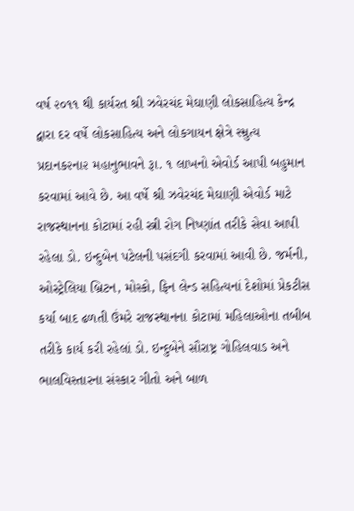વર્ષ ૨૦૧૧ થી કાર્યરત શ્રી ઝવેરચંદ મેઘાણી લોકસાહિત્ય કેન્દ્ર દ્વારા દર વર્ષે લોકસાહિત્ય અને લોકગાયન ક્ષેત્રે સ્મ્રુત્ય પ્રદાનક૨ના૨ મહાનુભાવને રૂા. ૧ લાખનો એવોર્ડ આપી બહુમાન કરવામાં આવે છે. આ વર્ષે શ્રી ઝવેરચંદ મેઘાણી એવોર્ડ માટે રાજસ્થાનના કોટામાં રહી સ્ત્રી રોગ નિષ્ણાંત તરીકે સેવા આપી રહેલા ડો. ઇન્દુબેન પટેલની પસંદગી કરવામાં આવી છે. જર્મની, ઓસ્ટ્રેલિયા બ્રિટન, મોસ્કો, ફિન લેન્ડ સહિત્યનાં દેશોમાં પ્રેકટીસ કર્યા બાદ ઢળતી ઉંમરે રાજસ્થાનના કોટામાં મહિલાઓના તબીબ તરીકે કાર્ય કરી રહેલાં ડો. ઇન્દુબેને સૌરાષ્ટ્ર ગોહિલવાડ અને ભાલવિસ્તારના સંસ્કાર ગીતો અને બાળ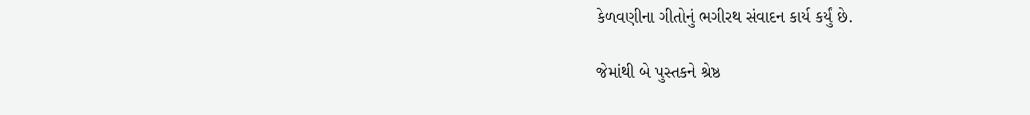કેળવણીના ગીતોનું ભગીરથ સંવાદન કાર્ય કર્યું છે.

જેમાંથી બે પુસ્તકને શ્રેષ્ઠ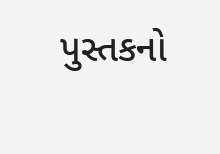પુસ્તકનો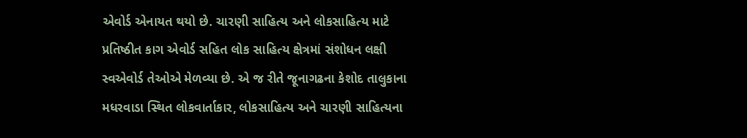એવોર્ડ એનાયત થયો છે. ચારણી સાહિત્ય અને લોકસાહિત્ય માટે પ્રતિષ્ઠીત કાગ એવોર્ડ સહિત લોક સાહિત્ય ક્ષેત્રમાં સંશોધન લક્ષી સ્વએવોર્ડ તેઓએ મેળવ્યા છે. એ જ રીતે જૂનાગઢના કેશોદ તાલુકાના મધરવાડા સ્થિત લોકવાર્તાકાર, લોકસાહિત્ય અને ચારણી સાહિત્યના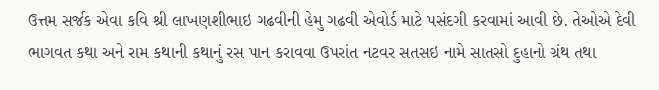ઉત્તમ સર્જક એવા કવિ શ્રી લાખણશીભાઇ ગઢવીની હેમુ ગઢવી એવોર્ડ માટે પસંદગી કરવામાં આવી છે. તેઓએ દેવી ભાગવત કથા અને રામ કથાની કથાનું રસ પાન કરાવવા ઉપરાંત નટવર સતસઇ નામે સાતસો દુહાનો ગ્રંથ તથા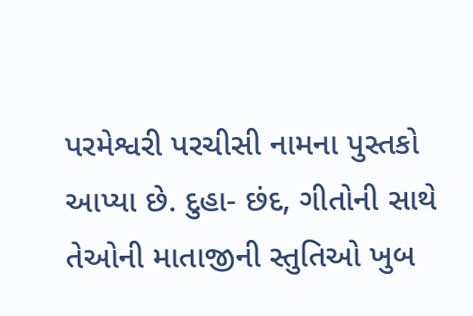પરમેશ્વરી પરચીસી નામના પુસ્તકો આપ્યા છે. દુહા- છંદ, ગીતોની સાથે તેઓની માતાજીની સ્તુતિઓ ખુબ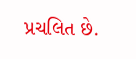પ્રચલિત છે.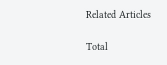Related Articles

Total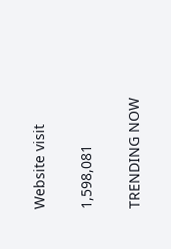Website visit

1,598,081

TRENDING NOW